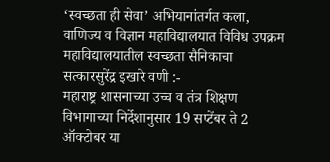‘स्वच्छता ही सेवा’ अभियानांतर्गत कला, वाणिज्य व विज्ञान महाविद्यालयात विविध उपक्रम
महाविद्यालयातील स्वच्छता सैनिकाचा सत्कारसुरेंद्र इखारे वणी :-
महाराष्ट्र शासनाच्या उच्च व तंत्र शिक्षण विभागाच्या निर्देशानुसार 19 सप्टेंबर ते 2 ऑक्टोबर या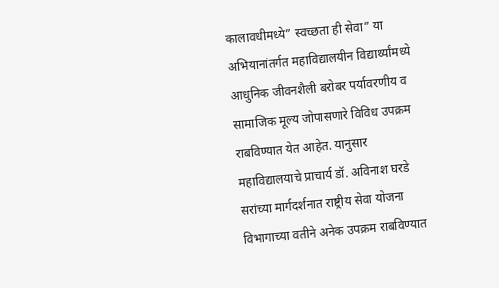कालावधीमध्ये” स्वच्छता ही सेवा” या अभियानांतर्गत महाविद्यालयीन विद्यार्थ्यांमध्ये आधुनिक जीवनशैली बरोबर पर्यावरणीय व सामाजिक मूल्य जोपासणारे विविध उपक्रम राबविण्यात येत आहेत. यानुसार महाविद्यालयाचे प्राचार्य डॉ. अविनाश घरडे सरांच्या मार्गदर्शनात राष्ट्रीय सेवा योजना विभागाच्या वतीने अनेक उपक्रम राबविण्यात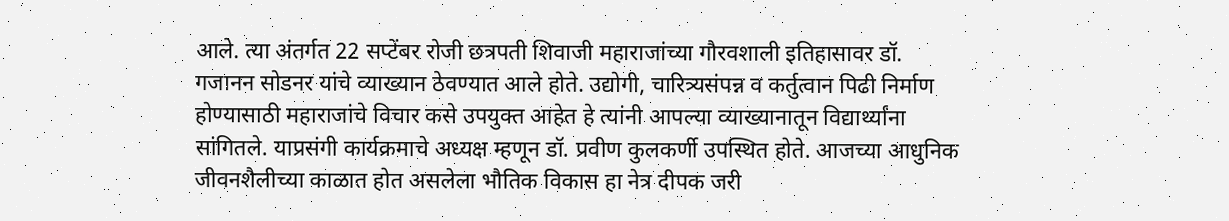आले. त्या अंतर्गत 22 सप्टेंबर रोजी छत्रपती शिवाजी महाराजांच्या गौरवशाली इतिहासावर डॉ. गजानन सोडनर यांचे व्याख्यान ठेवण्यात आले होते. उद्योगी, चारित्र्यसंपन्न व कर्तुत्वान पिढी निर्माण होण्यासाठी महाराजांचे विचार कसे उपयुक्त आहेत हे त्यांनी आपल्या व्याख्यानातून विद्यार्थ्यांना सांगितले. याप्रसंगी कार्यक्रमाचे अध्यक्ष म्हणून डॉ. प्रवीण कुलकर्णी उपस्थित होते. आजच्या आधुनिक जीवनशैलीच्या काळात होत असलेला भौतिक विकास हा नेत्र दीपक जरी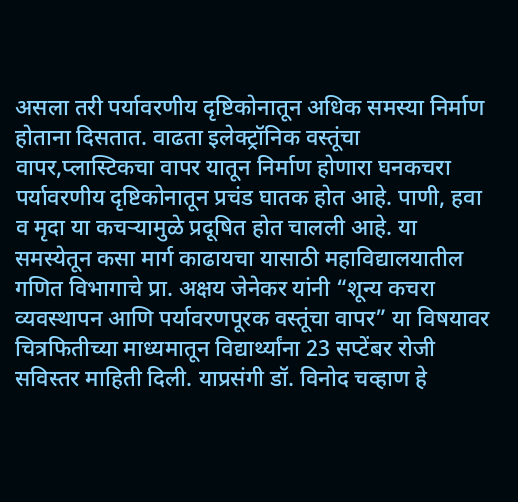असला तरी पर्यावरणीय दृष्टिकोनातून अधिक समस्या निर्माण होताना दिसतात. वाढता इलेक्ट्रॉनिक वस्तूंचा वापर,प्लास्टिकचा वापर यातून निर्माण होणारा घनकचरा पर्यावरणीय दृष्टिकोनातून प्रचंड घातक होत आहे. पाणी, हवा व मृदा या कचऱ्यामुळे प्रदूषित होत चालली आहे. या समस्येतून कसा मार्ग काढायचा यासाठी महाविद्यालयातील गणित विभागाचे प्रा. अक्षय जेनेकर यांनी “शून्य कचरा व्यवस्थापन आणि पर्यावरणपूरक वस्तूंचा वापर” या विषयावर चित्रफितीच्या माध्यमातून विद्यार्थ्यांना 23 सप्टेंबर रोजी सविस्तर माहिती दिली. याप्रसंगी डॉ. विनोद चव्हाण हे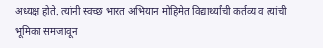अध्यक्ष होते. त्यांनी स्वच्छ भारत अभियान मोहिमेत विद्यार्थ्यांची कर्तव्य व त्यांची भूमिका समजावून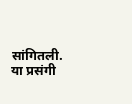सांगितली. या प्रसंगी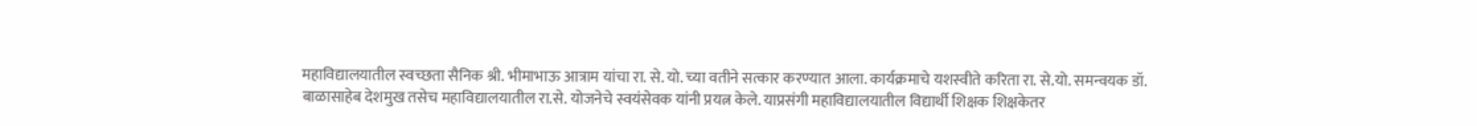महाविद्यालयातील स्वच्छता सैनिक श्री. भीमाभाऊ आत्राम यांचा रा. से. यो. च्या वतीने सत्कार करण्यात आला. कार्यक्रमाचे यशस्वीते करिता रा. से.यो. समन्वयक डॉ. बाळासाहेब देशमुख तसेच महाविद्यालयातील रा.से. योजनेचे स्वयंसेवक यांनी प्रयत्न केले. याप्रसंगी महाविद्यालयातील विद्यार्थी शिक्षक शिक्षकेतर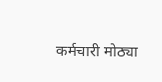कर्मचारी मोठ्या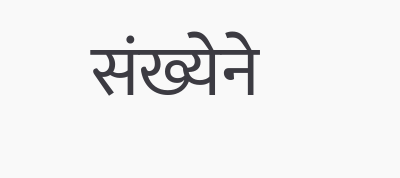संख्येने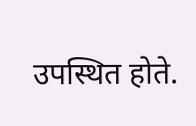उपस्थित होते.